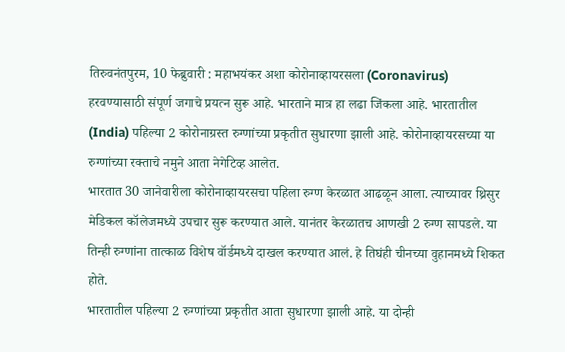तिरुवनंतपुरम, 10 फेब्रुवारी : महाभयंकर अशा कोरोनाव्हायरसला (Coronavirus) हरवण्यासाठी संपूर्ण जगाचे प्रयत्न सुरू आहे. भारताने मात्र हा लढा जिंकला आहे. भारतातील (India) पहिल्या 2 कोरोनाग्रस्त रुग्णांच्या प्रकृतीत सुधारणा झाली आहे. कोरोनाव्हायरसच्या या रुग्णांच्या रक्ताचे नमुने आता नेगेटिव्ह आलेत.
भारतात 30 जानेवारीला कोरोनाव्हायरसचा पहिला रुग्ण केरळात आढळून आला. त्याच्यावर थ्रिसुर मेडिकल कॉलेजमध्ये उपचार सुरू करण्यात आले. यानंतर केरळातच आणखी 2 रुग्ण सापडले. या तिन्ही रुग्णांना तात्काळ विशेष वॉर्डमध्ये दाखल करण्यात आलं. हे तिघंही चीनच्या वुहानमध्ये शिकत होते.
भारतातील पहिल्या 2 रुग्णांच्या प्रकृतीत आता सुधारणा झाली आहे. या दोन्ही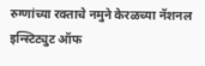रुग्णांच्या रक्ताचे नमुने केरळच्या नॅशनल इन्स्टिट्युट ऑफ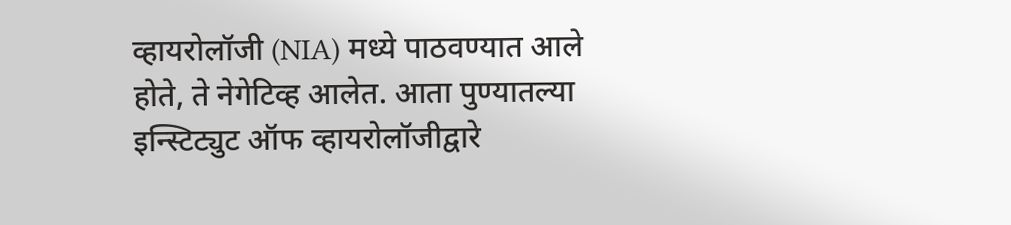व्हायरोलॉजी (NIA) मध्ये पाठवण्यात आले होते, ते नेगेटिव्ह आलेत. आता पुण्यातल्या इन्स्टिट्युट ऑफ व्हायरोलॉजीद्वारे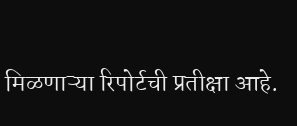मिळणाऱ्या रिपोर्टची प्रतीक्षा आहे.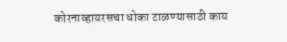कोरनाव्हायरसचा धोका टाळण्यासाठी काय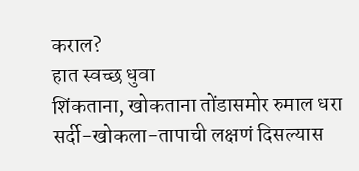कराल?
हात स्वच्छ धुवा
शिंकताना, खोकताना तोंडासमोर रुमाल धरा
सर्दी-खोकला-तापाची लक्षणं दिसल्यास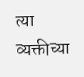त्या व्यक्तीच्या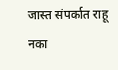जास्त संपर्कात राहू नका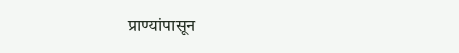प्राण्यांपासून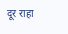दूर राहा